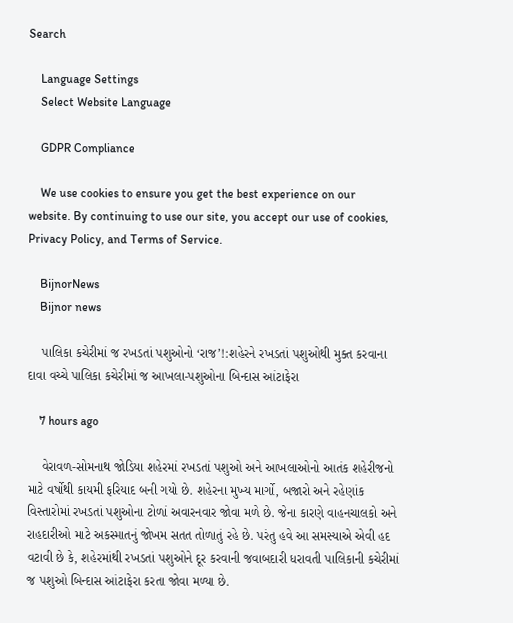Search

    Language Settings
    Select Website Language

    GDPR Compliance

    We use cookies to ensure you get the best experience on our website. By continuing to use our site, you accept our use of cookies, Privacy Policy, and Terms of Service.

    BijnorNews
    Bijnor news

    પાલિકા કચેરીમાં જ રખડતાં પશુઓનો ‘રાજ’!:શહેરને રખડતાં પશુઓથી મુક્ત કરવાના દાવા વચ્ચે પાલિકા કચેરીમાં જ આખલા-પશુઓના બિન્દાસ આંટાફેરા

    7 hours ago

    વેરાવળ-સોમનાથ જોડિયા શહેરમાં રખડતાં પશુઓ અને આખલાઓનો આતંક શહેરીજનો માટે વર્ષોથી કાયમી ફરિયાદ બની ગયો છે. શહેરના મુખ્ય માર્ગો, બજારો અને રહેણાંક વિસ્તારોમાં રખડતાં પશુઓના ટોળાં અવારનવાર જોવા મળે છે. જેના કારણે વાહનચાલકો અને રાહદારીઓ માટે અકસ્માતનું જોખમ સતત તોળાતું રહે છે. પરંતુ હવે આ સમસ્યાએ એવી હદ વટાવી છે કે, શહેરમાંથી રખડતાં પશુઓને દૂર કરવાની જવાબદારી ધરાવતી પાલિકાની કચેરીમાં જ પશુઓ બિન્દાસ આંટાફેરા કરતા જોવા મળ્યા છે.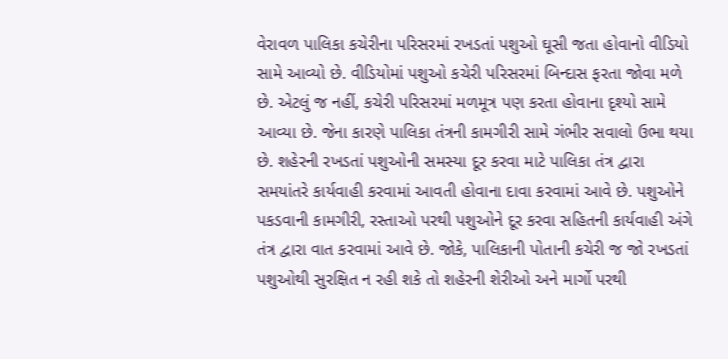વેરાવળ પાલિકા કચેરીના પરિસરમાં રખડતાં પશુઓ ઘૂસી જતા હોવાનો વીડિયો સામે આવ્યો છે. વીડિયોમાં પશુઓ કચેરી પરિસરમાં બિન્દાસ ફરતા જોવા મળે છે. એટલું જ નહીં, કચેરી પરિસરમાં મળમૂત્ર પણ કરતા હોવાના દૃશ્યો સામે આવ્યા છે. જેના કારણે પાલિકા તંત્રની કામગીરી સામે ગંભીર સવાલો ઉભા થયા છે. શહેરની રખડતાં પશુઓની સમસ્યા દૂર કરવા માટે પાલિકા તંત્ર દ્વારા સમયાંતરે કાર્યવાહી કરવામાં આવતી હોવાના દાવા કરવામાં આવે છે. પશુઓને પકડવાની કામગીરી, રસ્તાઓ પરથી પશુઓને દૂર કરવા સહિતની કાર્યવાહી અંગે તંત્ર દ્વારા વાત કરવામાં આવે છે. જોકે, પાલિકાની પોતાની કચેરી જ જો રખડતાં પશુઓથી સુરક્ષિત ન રહી શકે તો શહેરની શેરીઓ અને માર્ગો પરથી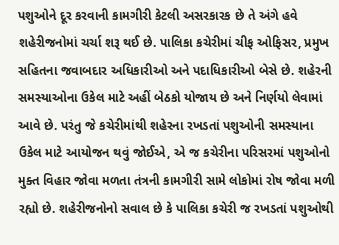પશુઓને દૂર કરવાની કામગીરી કેટલી અસરકારક છે તે અંગે હવે શહેરીજનોમાં ચર્ચા શરૂ થઈ છે. પાલિકા કચેરીમાં ચીફ ઓફિસર, પ્રમુખ સહિતના જવાબદાર અધિકારીઓ અને પદાધિકારીઓ બેસે છે. શહેરની સમસ્યાઓના ઉકેલ માટે અહીં બેઠકો યોજાય છે અને નિર્ણયો લેવામાં આવે છે. પરંતુ જે કચેરીમાંથી શહેરના રખડતાં પશુઓની સમસ્યાના ઉકેલ માટે આયોજન થવું જોઈએ, એ જ કચેરીના પરિસરમાં પશુઓનો મુક્ત વિહાર જોવા મળતા તંત્રની કામગીરી સામે લોકોમાં રોષ જોવા મળી રહ્યો છે. શહેરીજનોનો સવાલ છે કે પાલિકા કચેરી જ રખડતાં પશુઓથી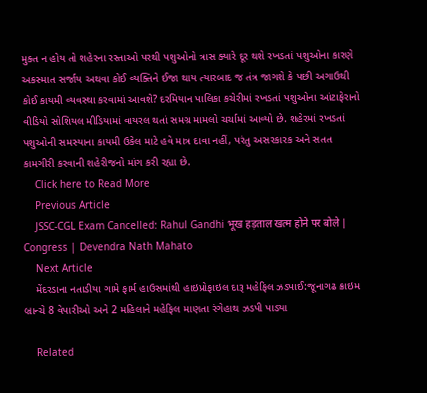મુક્ત ન હોય તો શહેરના રસ્તાઓ પરથી પશુઓનો ત્રાસ ક્યારે દૂર થશે રખડતાં પશુઓના કારણે અકસ્માત સર્જાય અથવા કોઈ વ્યક્તિને ઈજા થાય ત્યારબાદ જ તંત્ર જાગશે કે પછી અગાઉથી કોઈ કાયમી વ્યવસ્થા કરવામાં આવશે? દરમિયાન પાલિકા કચેરીમાં રખડતાં પશુઓના આંટાફેરાનો વીડિયો સોશિયલ મીડિયામાં વાયરલ થતાં સમગ્ર મામલો ચર્ચામાં આવ્યો છે. શહેરમાં રખડતાં પશુઓની સમસ્યાના કાયમી ઉકેલ માટે હવે માત્ર દાવા નહીં, પરંતુ અસરકારક અને સતત કામગીરી કરવાની શહેરીજનો માંગ કરી રહ્યા છે.
    Click here to Read More
    Previous Article
    JSSC-CGL Exam Cancelled: Rahul Gandhi भूख हड़ताल खत्म होने पर बोले | Congress | Devendra Nath Mahato
    Next Article
    મેંદરડાના નતાડીયા ગામે ફાર્મ હાઉસમાંથી હાઇપ્રોફાઇલ દારૂ મહેફિલ ઝડપાઈ:જૂનાગઢ ક્રાઇમ બ્રાન્ચે 8 વેપારીઓ અને 2 મહિલાને મહેફિલ માણતા રંગેહાથ ઝડપી પાડ્યા

    Related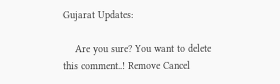Gujarat Updates:

    Are you sure? You want to delete this comment..! Remove Cancel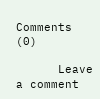Comments (0)

      Leave a comment